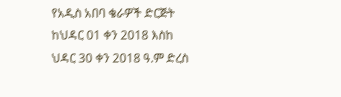የአዲስ አበባ ቄራዎች ድርጅት ከህዳር 01 ቀን 2018 እስከ ህዳር 30 ቀን 2018 ዓ.ም ድረስ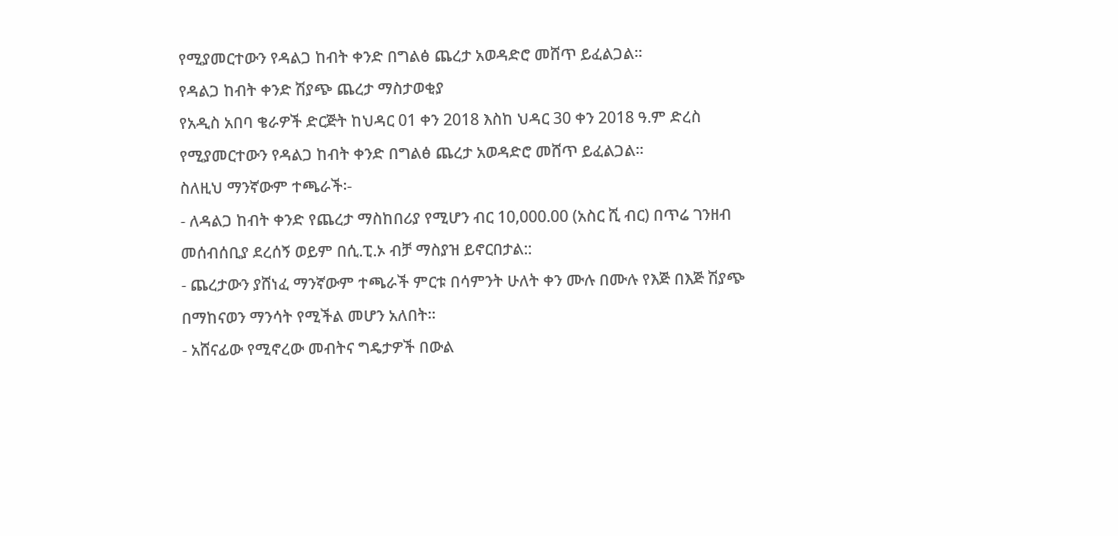የሚያመርተውን የዳልጋ ከብት ቀንድ በግልፅ ጨረታ አወዳድሮ መሸጥ ይፈልጋል።
የዳልጋ ከብት ቀንድ ሽያጭ ጨረታ ማስታወቂያ
የአዲስ አበባ ቄራዎች ድርጅት ከህዳር 01 ቀን 2018 እስከ ህዳር 30 ቀን 2018 ዓ.ም ድረስ የሚያመርተውን የዳልጋ ከብት ቀንድ በግልፅ ጨረታ አወዳድሮ መሸጥ ይፈልጋል።
ስለዚህ ማንኛውም ተጫራች፡-
- ለዳልጋ ከብት ቀንድ የጨረታ ማስከበሪያ የሚሆን ብር 10,000.00 (አስር ሺ ብር) በጥሬ ገንዘብ መሰብሰቢያ ደረሰኝ ወይም በሲ.ፒ.ኦ ብቻ ማስያዝ ይኖርበታል::
- ጨረታውን ያሸነፈ ማንኛውም ተጫራች ምርቱ በሳምንት ሁለት ቀን ሙሉ በሙሉ የእጅ በእጅ ሽያጭ በማከናወን ማንሳት የሚችል መሆን አለበት።
- አሸናፊው የሚኖረው መብትና ግዴታዎች በውል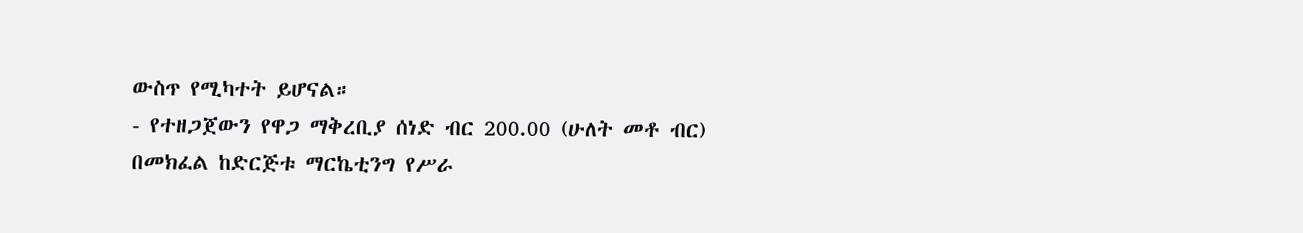ውስጥ የሚካተት ይሆናል።
- የተዘጋጀውን የዋጋ ማቅረቢያ ሰነድ ብር 200.00 (ሁለት መቶ ብር) በመክፈል ከድርጅቱ ማርኬቲንግ የሥራ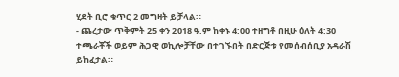ሂደት ቢሮ ቁጥር 2 መግዛት ይቻላል።
- ጨረታው ጥቅምት 25 ቀን 2018 ዓ.ም ከቀኑ 4:00 ተዘግቶ በዚሁ ዕለት 4:30 ተጫራቾች ወይም ሕጋዊ ወኪሎቻቸው በተገኙበት በድርጅቱ የመሰብሰቢያ አዳራሽ ይከፈታል።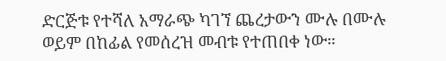ድርጅቱ የተሻለ አማራጭ ካገኘ ጨረታውን ሙሉ በሙሉ ወይም በከፊል የመሰረዝ መብቱ የተጠበቀ ነው።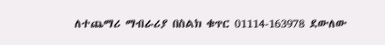ለተጨማሪ ማብራሪያ በስልክ ቁጥር 01114-163978 ደውለው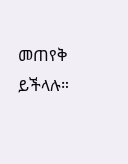መጠየቅ ይችላሉ።